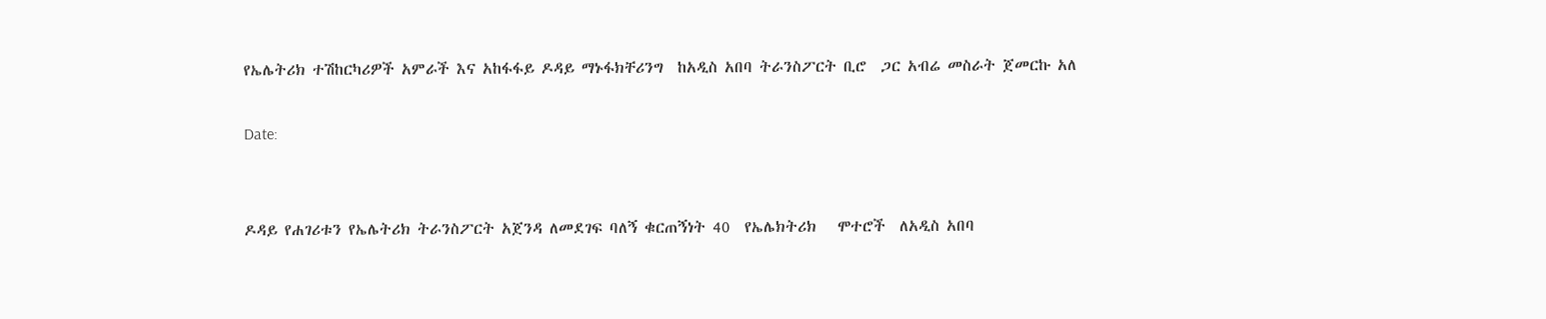የኤሌትሪክ ተሽከርካሪዎች አምራች እና አከፋፋይ ዶዳይ ማኑፋክቸሪንግ  ከአዲስ አበባ ትራንስፖርት ቢሮ  ጋር አብሬ መስራት ጀመርኩ አለ

Date:


ዶዳይ የሐገሪቱን የኤሌትሪክ ትራንስፖርት አጀንዳ ለመደገፍ ባለኝ ቁርጠኝነት 40  የኤሌክትሪክ   ሞተሮች  ለአዲስ አበባ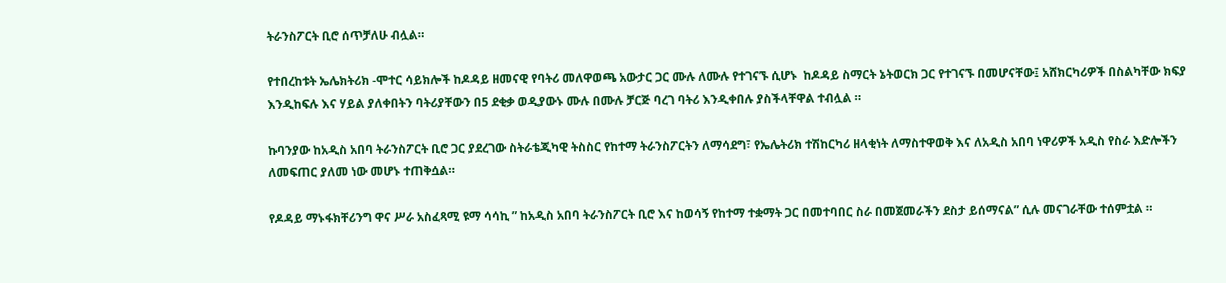ትራንስፖርት ቢሮ ሰጥቻለሁ ብሏል።

የተበረከቱት ኤሌክትሪክ -ሞተር ሳይክሎች ከዶዳይ ዘመናዊ የባትሪ መለዋወጫ አውታር ጋር ሙሉ ለሙሉ የተገናኙ ሲሆኑ  ከዶዳይ ስማርት ኔትወርክ ጋር የተገናኙ በመሆናቸው፤ አሸክርካሪዎች በስልካቸው ክፍያ እንዲከፍሉ እና ሃይል ያለቀበትን ባትሪያቸውን በ5 ደቂቃ ወዲያውኑ ሙሉ በሙሉ ቻርጅ ባረገ ባትሪ እንዲቀበሉ ያስችላቸዋል ተብሏል ።

ኩባንያው ከአዲስ አበባ ትራንስፖርት ቢሮ ጋር ያደረገው ስትራቴጂካዊ ትስስር የከተማ ትራንስፖርትን ለማሳደግ፣ የኤሌትሪክ ተሽከርካሪ ዘላቂነት ለማስተዋወቅ እና ለአዲስ አበባ ነዋሪዎች አዲስ የስራ እድሎችን ለመፍጠር ያለመ ነው መሆኑ ተጠቅሷል።

የዶዳይ ማኑፋክቸሪንግ ዋና ሥራ አስፈጻሚ ዩማ ሳሳኪ ” ከአዲስ አበባ ትራንስፖርት ቢሮ እና ከወሳኝ የከተማ ተቋማት ጋር በመተባበር ስራ በመጀመራችን ደስታ ይሰማናል” ሲሉ መናገራቸው ተሰምቷል ።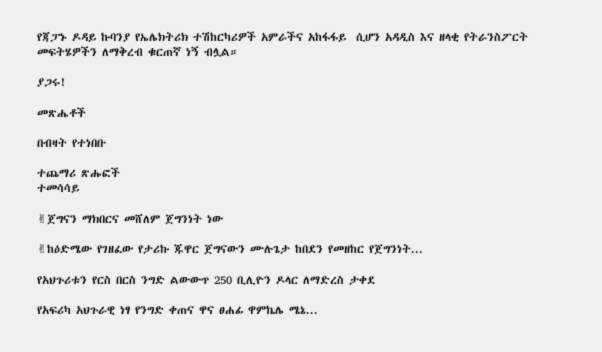የጃፓኑ ዶዳይ ኩባንያ የኤሌክትሪክ ተሽከርካሪዎች አምራችና አከፋፋይ  ሲሆን አዳዲስ እና ዘላቂ የትራንስፖርት መፍትሄዎችን ለማቅረብ ቁርጠኛ ነኝ ብሏል።

ያጋሩ!

መጽሔቶች

በብዛት የተነበቡ

ተጨማሪ ጽሑፎች
ተመሳሳይ

✌ጀግናን ማክበርና መሸለም ጀግንነት ነው

✌ከዕድሜው የገዘፈው የታሪኩ ጁዋር ጀግናውን ሙሉጌታ ከበደን የመዘከር የጀግንነት...

የአህጉሪቱን የርስ በርስ ንግድ ልውውጥ 250 ቢሊዮን ዶላር ለማድረስ ታቀደ

የአፍሪካ አህጉራዊ ነፃ የንግድ ቀጠና ዋና ፀሐፊ ዋምኬሌ ሜኔ...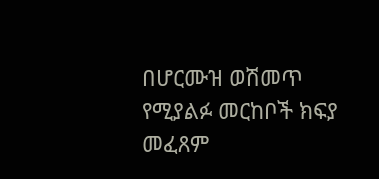በሆርሙዝ ወሽመጥ የሚያልፉ መርከቦች ክፍያ መፈጸም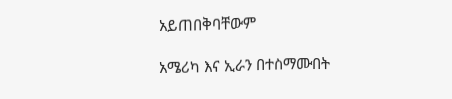አይጠበቅባቸውም

አሜሪካ እና ኢራን በተስማሙበት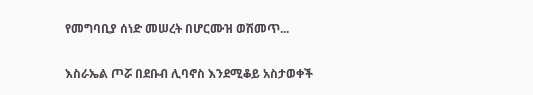የመግባቢያ ሰነድ መሠረት በሆርሙዝ ወሽመጥ...

እስራኤል ጦሯ በደቡብ ሊባኖስ እንደሚቆይ አስታወቀች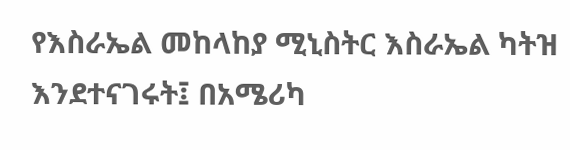የእስራኤል መከላከያ ሚኒስትር እስራኤል ካትዝ እንደተናገሩት፤ በአሜሪካ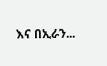እና በኢራን...